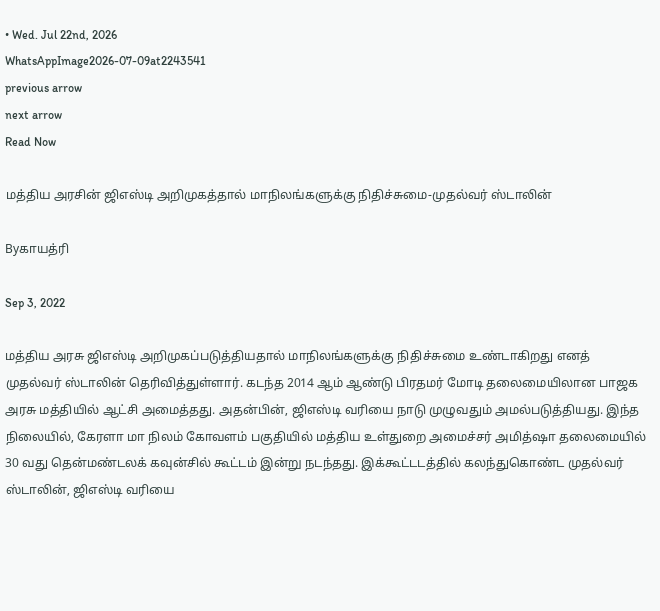• Wed. Jul 22nd, 2026
WhatsAppImage2026-07-09at2243541
previous arrow
next arrow
Read Now

மத்திய அரசின் ஜிஎஸ்டி அறிமுகத்தால் மாநிலங்களுக்கு நிதிச்சுமை-முதல்வர் ஸ்டாலின்

Byகாயத்ரி

Sep 3, 2022

மத்திய அரசு ஜிஎஸ்டி அறிமுகப்படுத்தியதால் மாநிலங்களுக்கு நிதிச்சுமை உண்டாகிறது எனத் முதல்வர் ஸ்டாலின் தெரிவித்துள்ளார். கடந்த 2014 ஆம் ஆண்டு பிரதமர் மோடி தலைமையிலான பாஜக அரசு மத்தியில் ஆட்சி அமைத்தது. அதன்பின், ஜிஎஸ்டி வரியை நாடு முழுவதும் அமல்படுத்தியது. இந்த நிலையில், கேரளா மா நிலம் கோவளம் பகுதியில் மத்திய உள்துறை அமைச்சர் அமித்ஷா தலைமையில் 30 வது தென்மண்டலக் கவுன்சில் கூட்டம் இன்று நடந்தது. இக்கூட்டடத்தில் கலந்துகொண்ட முதல்வர் ஸ்டாலின், ஜிஎஸ்டி வரியை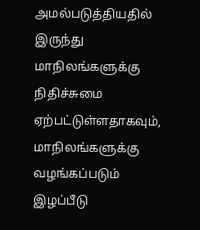அமல்படுத்தியதில் இருந்து மாநிலங்களுக்கு நிதிச்சுமை ஏற்பட்டுள்ளதாகவும், மாநிலங்களுக்கு வழங்கப்படும் இழப்பீடு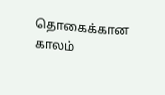தொகைக்கான காலம்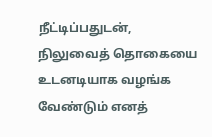நீட்டிப்பதுடன், நிலுவைத் தொகையை உடனடியாக வழங்க வேண்டும் எனத்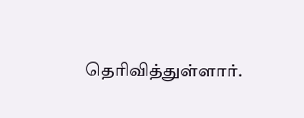தெரிவித்துள்ளார்.